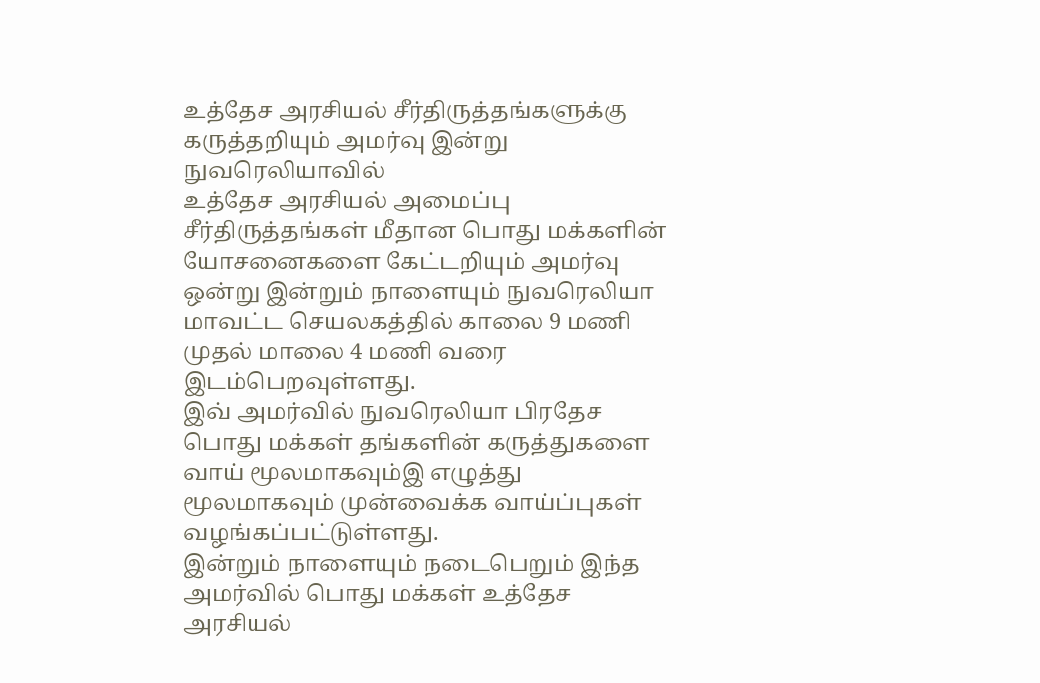உத்தேச அரசியல் சீர்திருத்தங்களுக்கு கருத்தறியும் அமர்வு இன்று நுவரெலியாவில்
உத்தேச அரசியல் அமைப்பு சீர்திருத்தங்கள் மீதான பொது மக்களின் யோசனைகளை கேட்டறியும் அமர்வு ஒன்று இன்றும் நாளையும் நுவரெலியா மாவட்ட செயலகத்தில் காலை 9 மணி முதல் மாலை 4 மணி வரை இடம்பெறவுள்ளது.
இவ் அமர்வில் நுவரெலியா பிரதேச பொது மக்கள் தங்களின் கருத்துகளை வாய் மூலமாகவும்இ எழுத்து மூலமாகவும் முன்வைக்க வாய்ப்புகள் வழங்கப்பட்டுள்ளது.
இன்றும் நாளையும் நடைபெறும் இந்த அமர்வில் பொது மக்கள் உத்தேச அரசியல்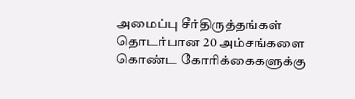அமைப்பு சீர்திருத்தங்கள் தொடர்பான 20 அம்சங்களை கொண்ட கோரிக்கைகளுக்கு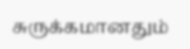சுருக்கமானதும்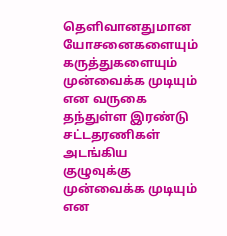தெளிவானதுமான யோசனைகளையும் கருத்துகளையும் முன்வைக்க முடியும் என வருகை தந்துள்ள இரண்டு சட்டதரணிகள் அடங்கிய குழுவுக்கு முன்வைக்க முடியும் என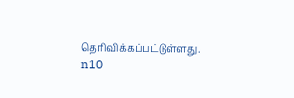தெரிவிக்கப்பட்டுள்ளது.
n10